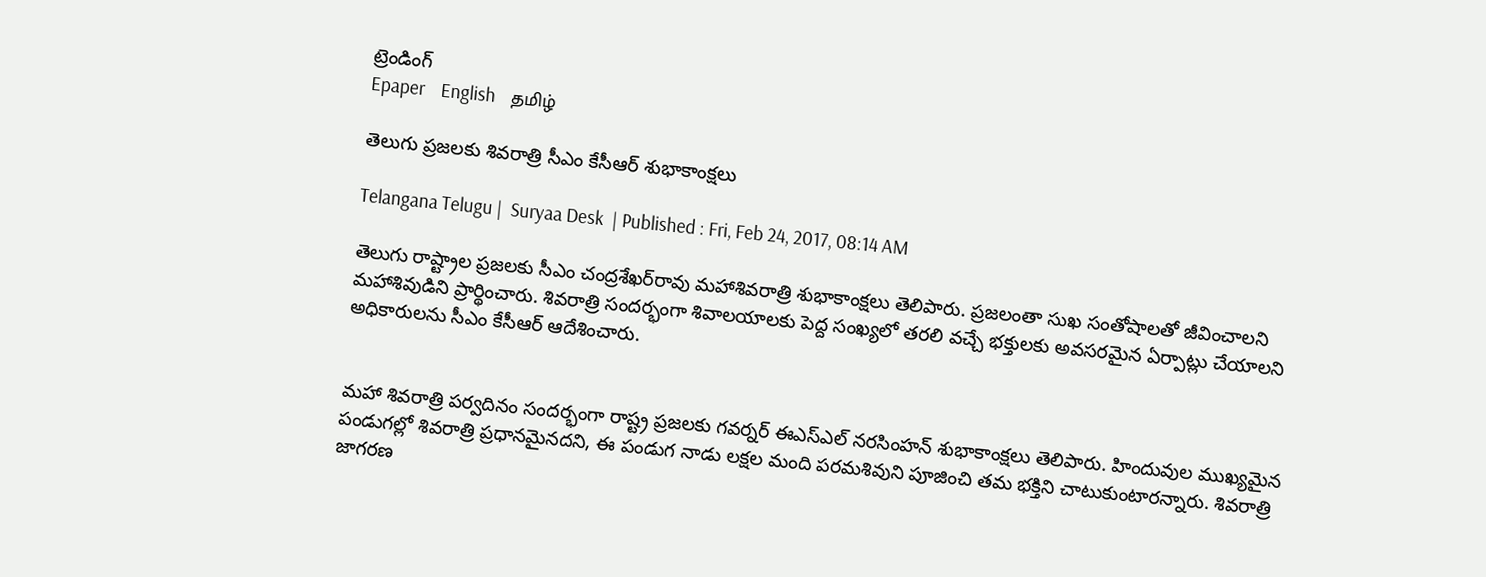ట్రెండింగ్
Epaper    English    தமிழ்

తెలుగు ప్రజలకు శివరాత్రి సీఎం కేసీఆర్ శుభాకాంక్షలు

Telangana Telugu |  Suryaa Desk  | Published : Fri, Feb 24, 2017, 08:14 AM

తెలుగు రాష్ట్రాల ప్రజలకు సీఎం చంద్రశేఖర్‌రావు మహాశివరాత్రి శుభాకాంక్షలు తెలిపారు. ప్రజలంతా సుఖ సంతోషాలతో జీవించాలని మహాశివుడిని ప్రార్థించారు. శివరాత్రి సందర్భంగా శివాలయాలకు పెద్ద సంఖ్యలో తరలి వచ్చే భక్తులకు అవసరమైన ఏర్పాట్లు చేయాలని అధికారులను సీఎం కేసీఆర్ ఆదేశించారు.


మహా శివరాత్రి పర్వదినం సందర్భంగా రాష్ట్ర ప్రజలకు గవర్నర్ ఈఎస్‌ఎల్ నరసింహన్ శుభాకాంక్షలు తెలిపారు. హిందువుల ముఖ్యమైన పండుగల్లో శివరాత్రి ప్రధానమైనదని, ఈ పండుగ నాడు లక్షల మంది పరమశివుని పూజించి తమ భక్తిని చాటుకుంటారన్నారు. శివరాత్రి జాగరణ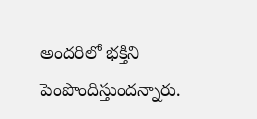అందరిలో భక్తిని పెంపొందిస్తుందన్నారు.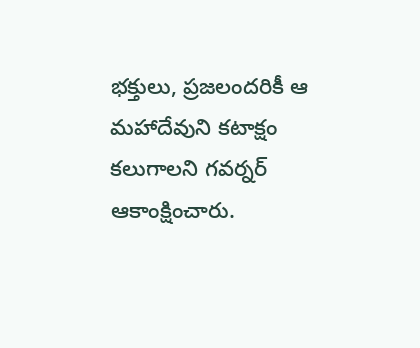భక్తులు, ప్రజలందరికీ ఆ మహాదేవుని కటాక్షం కలుగాలని గవర్నర్ ఆకాంక్షించారు.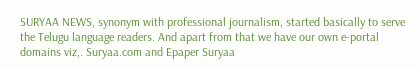SURYAA NEWS, synonym with professional journalism, started basically to serve the Telugu language readers. And apart from that we have our own e-portal domains viz,. Suryaa.com and Epaper Suryaa